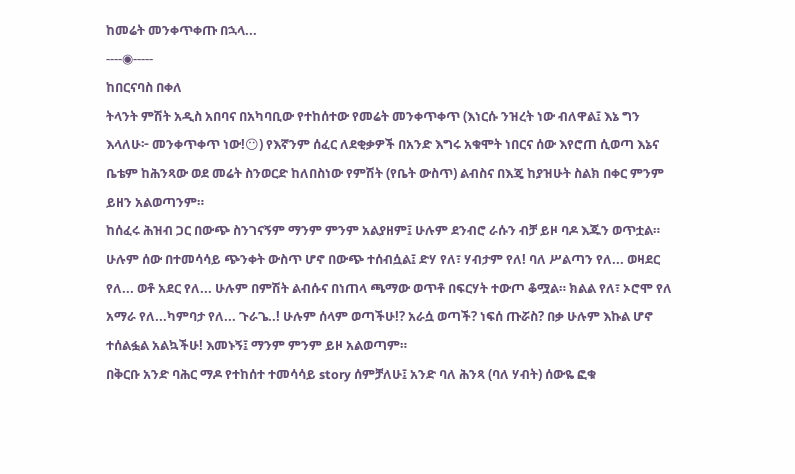ከመሬት መንቀጥቀጡ በኋላ...
----◉-----
ከበርናባስ በቀለ
ትላንት ምሽት አዲስ አበባና በአካባቢው የተከሰተው የመሬት መንቀጥቀጥ (እነርሱ ንዝረት ነው ብለዋል፤ እኔ ግን እላለሁ፦ መንቀጥቀጥ ነው!😶) የእኛንም ሰፈር ለደቂቃዎች በአንድ እግሩ አቁሞት ነበርና ሰው እየሮጠ ሲወጣ እኔና ቤቴም ከሕንጻው ወደ መሬት ስንወርድ ከለበስነው የምሽት (የቤት ውስጥ) ልብስና በእጄ ከያዝሁት ስልክ በቀር ምንም ይዘን አልወጣንም።
ከሰፈሩ ሕዝብ ጋር በውጭ ስንገናኝም ማንም ምንም አልያዘም፤ ሁሉም ደንብሮ ራሱን ብቻ ይዞ ባዶ እጁን ወጥቷል። ሁሉም ሰው በተመሳሳይ ጭንቀት ውስጥ ሆኖ በውጭ ተሰብሷል፤ ድሃ የለ፣ ሃብታም የለ! ባለ ሥልጣን የለ... ወዛደር የለ... ወቶ አደር የለ... ሁሉም በምሽት ልብሱና በነጠላ ጫማው ወጥቶ በፍርሃት ተውጦ ቆሟል። ክልል የለ፣ ኦሮሞ የለ አማራ የለ...ካምባታ የለ... ጉራጌ..! ሁሉም ሰላም ወጣችሁ!? አራሷ ወጣች? ነፍሰ ጡሯስ? በቃ ሁሉም እኩል ሆኖ ተሰልፏል አልኳችሁ! እመኑኝ፤ ማንም ምንም ይዞ አልወጣም።
በቅርቡ አንድ ባሕር ማዶ የተከሰተ ተመሳሳይ story ሰምቻለሁ፤ አንድ ባለ ሕንጻ (ባለ ሃብት) ሰውዬ ፎቁ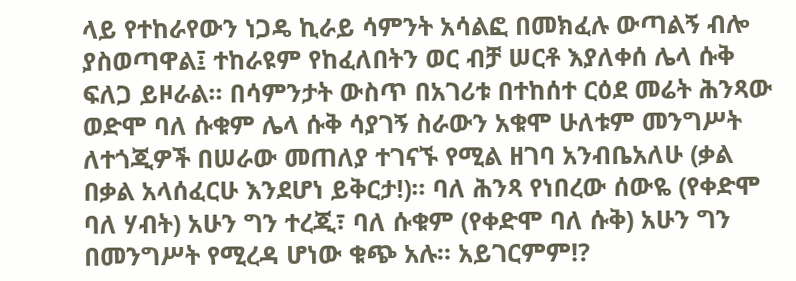ላይ የተከራየውን ነጋዴ ኪራይ ሳምንት አሳልፎ በመክፈሉ ውጣልኝ ብሎ ያስወጣዋል፤ ተከራዩም የከፈለበትን ወር ብቻ ሠርቶ እያለቀሰ ሌላ ሱቅ ፍለጋ ይዞራል። በሳምንታት ውስጥ በአገሪቱ በተከሰተ ርዕደ መሬት ሕንጻው ወድሞ ባለ ሱቁም ሌላ ሱቅ ሳያገኝ ስራውን አቁሞ ሁለቱም መንግሥት ለተጎጂዎች በሠራው መጠለያ ተገናኙ የሚል ዘገባ አንብቤአለሁ (ቃል በቃል አላሰፈርሁ እንደሆነ ይቅርታ!)። ባለ ሕንጻ የነበረው ሰውዬ (የቀድሞ ባለ ሃብት) አሁን ግን ተረጂ፣ ባለ ሱቁም (የቀድሞ ባለ ሱቅ) አሁን ግን በመንግሥት የሚረዳ ሆነው ቁጭ አሉ። አይገርምም!?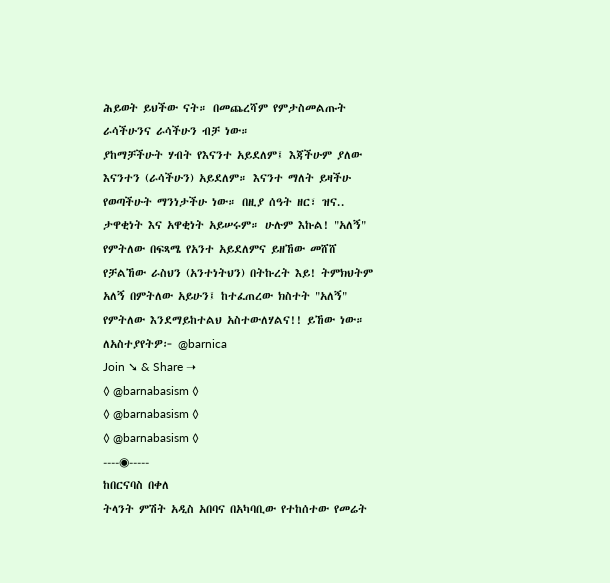ሕይወት ይህችው ናት። በመጨረሻም የምታስመልጡት ራሳችሁንና ራሳችሁን ብቻ ነው።
ያከማቻችሁት ሃብት የእናንተ አይደለም፤ እጃችሁም ያለው እናንተን (ራሳችሁን) አይደለም። እናንተ ማለት ይዛችሁ የወጣችሁት ማንነታችሁ ነው። በዚያ ሰዓት ዘር፣ ዝና.. ታዋቂነት እና አዋቂነት አይሠሩም። ሁሉም እኩል! "አለኝ" የምትለው በፍጻሜ የአንተ አይደለምና ይዘኸው መሸሸ የቻልኸው ራስህን (አንተነትህን) በትኩረት እይ! ትምክህትም አለኝ በምትለው አይሁን፤ ከተፈጠረው ክስተት "አለኝ" የምትለው እንደማይከተልህ አስተውለሃልና!! ይኸው ነው።
ለአስተያየትዎ፦ @barnica
Join ➘ & Share ➝
◊ @barnabasism ◊
◊ @barnabasism ◊
◊ @barnabasism ◊
----◉-----
ከበርናባስ በቀለ
ትላንት ምሽት አዲስ አበባና በአካባቢው የተከሰተው የመሬት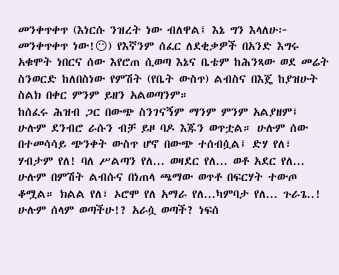መንቀጥቀጥ (እነርሱ ንዝረት ነው ብለዋል፤ እኔ ግን እላለሁ፦ መንቀጥቀጥ ነው!😶) የእኛንም ሰፈር ለደቂቃዎች በአንድ እግሩ አቁሞት ነበርና ሰው እየሮጠ ሲወጣ እኔና ቤቴም ከሕንጻው ወደ መሬት ስንወርድ ከለበስነው የምሽት (የቤት ውስጥ) ልብስና በእጄ ከያዝሁት ስልክ በቀር ምንም ይዘን አልወጣንም።
ከሰፈሩ ሕዝብ ጋር በውጭ ስንገናኝም ማንም ምንም አልያዘም፤ ሁሉም ደንብሮ ራሱን ብቻ ይዞ ባዶ እጁን ወጥቷል። ሁሉም ሰው በተመሳሳይ ጭንቀት ውስጥ ሆኖ በውጭ ተሰብሷል፤ ድሃ የለ፣ ሃብታም የለ! ባለ ሥልጣን የለ... ወዛደር የለ... ወቶ አደር የለ... ሁሉም በምሽት ልብሱና በነጠላ ጫማው ወጥቶ በፍርሃት ተውጦ ቆሟል። ክልል የለ፣ ኦሮሞ የለ አማራ የለ...ካምባታ የለ... ጉራጌ..! ሁሉም ሰላም ወጣችሁ!? አራሷ ወጣች? ነፍሰ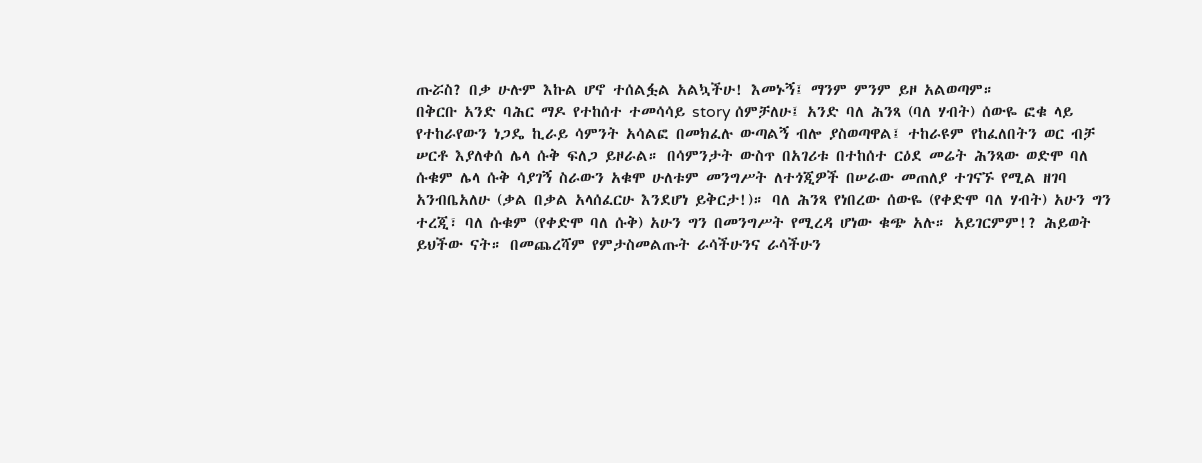ጡሯስ? በቃ ሁሉም እኩል ሆኖ ተሰልፏል አልኳችሁ! እመኑኝ፤ ማንም ምንም ይዞ አልወጣም።
በቅርቡ አንድ ባሕር ማዶ የተከሰተ ተመሳሳይ story ሰምቻለሁ፤ አንድ ባለ ሕንጻ (ባለ ሃብት) ሰውዬ ፎቁ ላይ የተከራየውን ነጋዴ ኪራይ ሳምንት አሳልፎ በመክፈሉ ውጣልኝ ብሎ ያስወጣዋል፤ ተከራዩም የከፈለበትን ወር ብቻ ሠርቶ እያለቀሰ ሌላ ሱቅ ፍለጋ ይዞራል። በሳምንታት ውስጥ በአገሪቱ በተከሰተ ርዕደ መሬት ሕንጻው ወድሞ ባለ ሱቁም ሌላ ሱቅ ሳያገኝ ስራውን አቁሞ ሁለቱም መንግሥት ለተጎጂዎች በሠራው መጠለያ ተገናኙ የሚል ዘገባ አንብቤአለሁ (ቃል በቃል አላሰፈርሁ እንደሆነ ይቅርታ!)። ባለ ሕንጻ የነበረው ሰውዬ (የቀድሞ ባለ ሃብት) አሁን ግን ተረጂ፣ ባለ ሱቁም (የቀድሞ ባለ ሱቅ) አሁን ግን በመንግሥት የሚረዳ ሆነው ቁጭ አሉ። አይገርምም!? ሕይወት ይህችው ናት። በመጨረሻም የምታስመልጡት ራሳችሁንና ራሳችሁን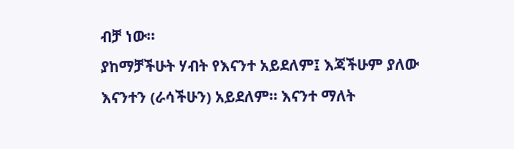ብቻ ነው።
ያከማቻችሁት ሃብት የእናንተ አይደለም፤ እጃችሁም ያለው እናንተን (ራሳችሁን) አይደለም። እናንተ ማለት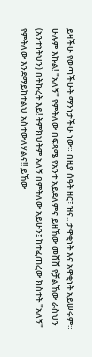ይዛችሁ የወጣችሁት ማንነታችሁ ነው። በዚያ ሰዓት ዘር፣ ዝና.. ታዋቂነት እና አዋቂነት አይሠሩም። ሁሉም እኩል! "አለኝ" የምትለው በፍጻሜ የአንተ አይደለምና ይዘኸው መሸሸ የቻልኸው ራስህን (አንተነትህን) በትኩረት እይ! ትምክህትም አለኝ በምትለው አይሁን፤ ከተፈጠረው ክስተት "አለኝ" የምትለው እንደማይከተልህ አስተውለሃልና!! ይኸው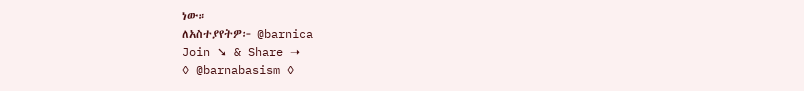ነው።
ለአስተያየትዎ፦ @barnica
Join ➘ & Share ➝
◊ @barnabasism ◊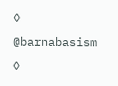◊ @barnabasism ◊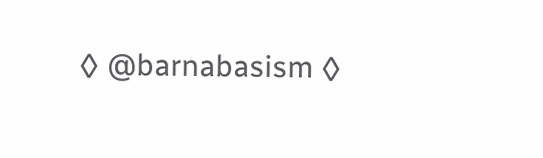◊ @barnabasism ◊